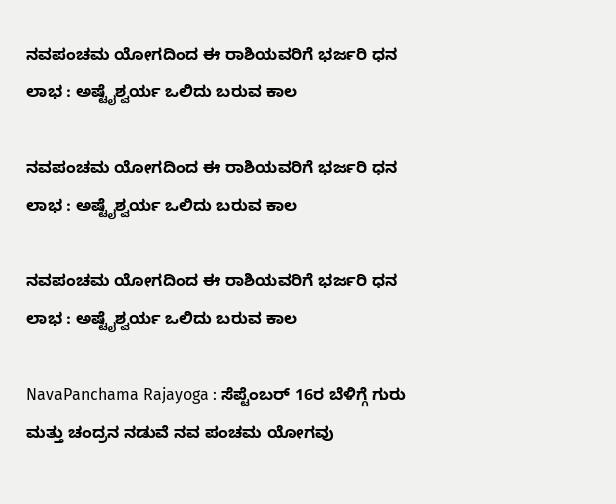ನವಪಂಚಮ ಯೋಗದಿಂದ ಈ ರಾಶಿಯವರಿಗೆ ಭರ್ಜರಿ ಧನ ಲಾಭ : ಅಷ್ಟೈಶ್ವರ್ಯ ಒಲಿದು ಬರುವ ಕಾಲ

ನವಪಂಚಮ ಯೋಗದಿಂದ ಈ ರಾಶಿಯವರಿಗೆ ಭರ್ಜರಿ ಧನ ಲಾಭ : ಅಷ್ಟೈಶ್ವರ್ಯ ಒಲಿದು ಬರುವ ಕಾಲ

ನವಪಂಚಮ ಯೋಗದಿಂದ ಈ ರಾಶಿಯವರಿಗೆ ಭರ್ಜರಿ ಧನ ಲಾಭ : ಅಷ್ಟೈಶ್ವರ್ಯ ಒಲಿದು ಬರುವ ಕಾಲ

NavaPanchama Rajayoga : ಸೆಪ್ಟೆಂಬರ್ 16ರ ಬೆಳಿಗ್ಗೆ ಗುರು ಮತ್ತು ಚಂದ್ರನ ನಡುವೆ ನವ ಪಂಚಮ ಯೋಗವು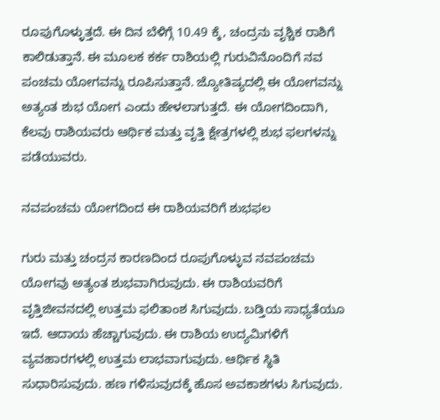ರೂಪುಗೊಳ್ಳುತ್ತದೆ. ಈ ದಿನ ಬೆಳಿಗ್ಗೆ 10.49 ಕ್ಕೆ, ಚಂದ್ರನು ವೃಶ್ಚಿಕ ರಾಶಿಗೆ ಕಾಲಿಡುತ್ತಾನೆ. ಈ ಮೂಲಕ ಕರ್ಕ ರಾಶಿಯಲ್ಲಿ ಗುರುವಿನೊಂದಿಗೆ ನವ ಪಂಚಮ ಯೋಗವನ್ನು ರೂಪಿಸುತ್ತಾನೆ. ಜ್ಯೋತಿಷ್ಯದಲ್ಲಿ ಈ ಯೋಗವನ್ನು ಅತ್ಯಂತ ಶುಭ ಯೋಗ ಎಂದು ಹೇಳಲಾಗುತ್ತದೆ. ಈ ಯೋಗದಿಂದಾಗಿ, ಕೆಲವು ರಾಶಿಯವರು ಆರ್ಥಿಕ ಮತ್ತು ವೃತ್ತಿ ಕ್ಷೇತ್ರಗಳಲ್ಲಿ ಶುಭ ಫಲಗಳನ್ನು ಪಡೆಯುವರು.

ನವಪಂಚಮ ಯೋಗದಿಂದ ಈ ರಾಶಿಯವರಿಗೆ ಶುಭಫಲ

ಗುರು ಮತ್ತು ಚಂದ್ರನ ಕಾರಣದಿಂದ ರೂಪುಗೊಳ್ಳುವ ನವಪಂಚಮ ಯೋಗವು ಅತ್ಯಂತ ಶುಭವಾಗಿರುವುದು. ಈ ರಾಶಿಯವರಿಗೆ ವೃತ್ತಿಜೀವನದಲ್ಲಿ ಉತ್ತಮ ಫಲಿತಾಂಶ ಸಿಗುವುದು. ಬಡ್ತಿಯ ಸಾಧ್ಯತೆಯೂ ಇದೆ. ಆದಾಯ ಹೆಚ್ಚಾಗುವುದು. ಈ ರಾಶಿಯ ಉದ್ಯಮಿಗಳಿಗೆ ವ್ಯವಹಾರಗಳಲ್ಲಿ ಉತ್ತಮ ಲಾಭವಾಗುವುದು. ಆರ್ಥಿಕ ಸ್ಥಿತಿ ಸುಧಾರಿಸುವುದು. ಹಣ ಗಳಿಸುವುದಕ್ಕೆ ಹೊಸ ಅವಕಾಶಗಳು ಸಿಗುವುದು.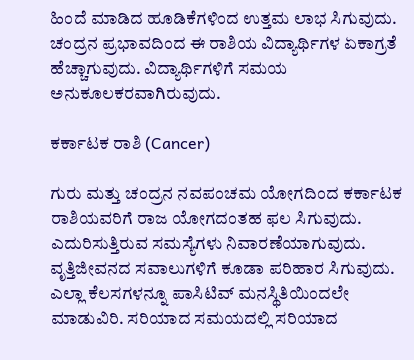ಹಿಂದೆ ಮಾಡಿದ ಹೂಡಿಕೆಗಳಿಂದ ಉತ್ತಮ ಲಾಭ ಸಿಗುವುದು. ಚಂದ್ರನ ಪ್ರಭಾವದಿಂದ ಈ ರಾಶಿಯ ವಿದ್ಯಾರ್ಥಿಗಳ ಏಕಾಗ್ರತೆ ಹೆಚ್ಚಾಗುವುದು. ವಿದ್ಯಾರ್ಥಿಗಳಿಗೆ ಸಮಯ ಅನುಕೂಲಕರವಾಗಿರುವುದು.

ಕರ್ಕಾಟಕ ರಾಶಿ (Cancer)

ಗುರು ಮತ್ತು ಚಂದ್ರನ ನವಪಂಚಮ ಯೋಗದಿಂದ ಕರ್ಕಾಟಕ ರಾಶಿಯವರಿಗೆ ರಾಜ ಯೋಗದಂತಹ ಫಲ ಸಿಗುವುದು. ಎದುರಿಸುತ್ತಿರುವ ಸಮಸ್ಯೆಗಳು ನಿವಾರಣೆಯಾಗುವುದು. ವೃತ್ತಿಜೀವನದ ಸವಾಲುಗಳಿಗೆ ಕೂಡಾ ಪರಿಹಾರ ಸಿಗುವುದು. ಎಲ್ಲಾ ಕೆಲಸಗಳನ್ನೂ ಪಾಸಿಟಿವ್‌ ಮನಸ್ಥಿತಿಯಿಂದಲೇ ಮಾಡುವಿರಿ. ಸರಿಯಾದ ಸಮಯದಲ್ಲಿ ಸರಿಯಾದ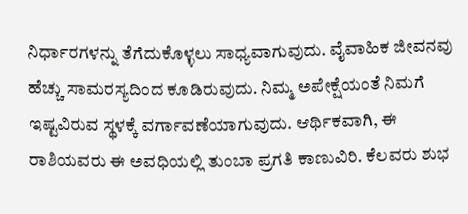ನಿರ್ಧಾರಗಳನ್ನು ತೆಗೆದುಕೊಳ್ಳಲು ಸಾಧ್ಯವಾಗುವುದು. ವೈವಾಹಿಕ ಜೀವನವು ಹೆಚ್ಚು ಸಾಮರಸ್ಯದಿಂದ ಕೂಡಿರುವುದು. ನಿಮ್ಮ ಅಪೇಕ್ಷೆಯಂತೆ ನಿಮಗೆ ಇಷ್ಟವಿರುವ ಸ್ಥಳಕ್ಕೆ ವರ್ಗಾವಣೆಯಾಗುವುದು. ಆರ್ಥಿಕವಾಗಿ, ಈ ರಾಶಿಯವರು ಈ ಅವಧಿಯಲ್ಲಿ ತುಂಬಾ ಪ್ರಗತಿ ಕಾಣುವಿರಿ. ಕೆಲವರು ಶುಭ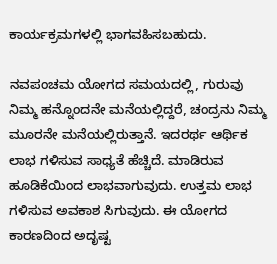ಕಾರ್ಯಕ್ರಮಗಳಲ್ಲಿ ಭಾಗವಹಿಸಬಹುದು.

ನವಪಂಚಮ ಯೋಗದ ಸಮಯದಲ್ಲಿ, ಗುರುವು ನಿಮ್ಮ ಹನ್ನೊಂದನೇ ಮನೆಯಲ್ಲಿದ್ದರೆ, ಚಂದ್ರನು ನಿಮ್ಮ ಮೂರನೇ ಮನೆಯಲ್ಲಿರುತ್ತಾನೆ. ಇದರರ್ಥ ಆರ್ಥಿಕ ಲಾಭ ಗಳಿಸುವ ಸಾಧ್ಯತೆ ಹೆಚ್ಚಿದೆ. ಮಾಡಿರುವ ಹೂಡಿಕೆಯಿಂದ ಲಾಭವಾಗುವುದು. ಉತ್ತಮ ಲಾಭ ಗಳಿಸುವ ಅವಕಾಶ ಸಿಗುವುದು. ಈ ಯೋಗದ ಕಾರಣದಿಂದ ಅದೃಷ್ಟ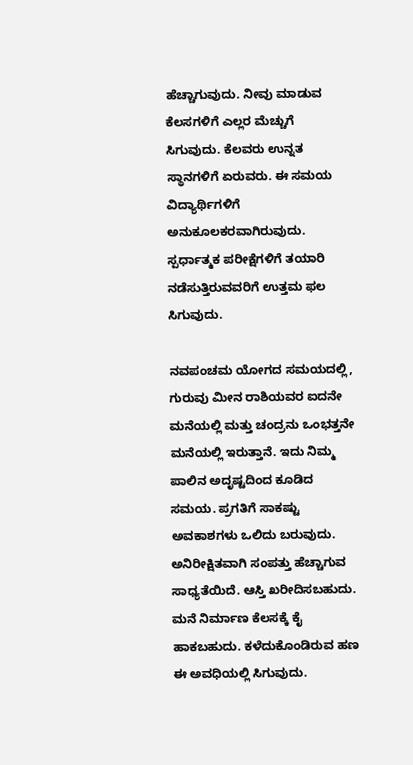ಹೆಚ್ಚಾಗುವುದು. ನೀವು ಮಾಡುವ ಕೆಲಸಗಳಿಗೆ ಎಲ್ಲರ ಮೆಚ್ಚುಗೆ ಸಿಗುವುದು. ಕೆಲವರು ಉನ್ನತ ಸ್ಥಾನಗಳಿಗೆ ಏರುವರು. ಈ ಸಮಯ ವಿದ್ಯಾರ್ಥಿಗಳಿಗೆ ಅನುಕೂಲಕರವಾಗಿರುವುದು. ಸ್ಪರ್ಧಾತ್ಮಕ ಪರೀಕ್ಷೆಗಳಿಗೆ ತಯಾರಿ ನಡೆಸುತ್ತಿರುವವರಿಗೆ ಉತ್ತಮ ಫಲ ಸಿಗುವುದು.

ನವಪಂಚಮ ಯೋಗದ ಸಮಯದಲ್ಲಿ, ಗುರುವು ಮೀನ ರಾಶಿಯವರ ಐದನೇ ಮನೆಯಲ್ಲಿ ಮತ್ತು ಚಂದ್ರನು ಒಂಭತ್ತನೇ ಮನೆಯಲ್ಲಿ ಇರುತ್ತಾನೆ. ಇದು ನಿಮ್ಮ ಪಾಲಿನ ಅದೃಷ್ಟದಿಂದ ಕೂಡಿದ ಸಮಯ. ಪ್ರಗತಿಗೆ ಸಾಕಷ್ಟು ಅವಕಾಶಗಳು ಒಲಿದು ಬರುವುದು. ಅನಿರೀಕ್ಷಿತವಾಗಿ ಸಂಪತ್ತು ಹೆಚ್ಚಾಗುವ ಸಾಧ್ಯತೆಯಿದೆ. ಆಸ್ತಿ ಖರೀದಿಸಬಹುದು. ಮನೆ ನಿರ್ಮಾಣ ಕೆಲಸಕ್ಕೆ ಕೈ ಹಾಕಬಹುದು. ಕಳೆದುಕೊಂಡಿರುವ ಹಣ ಈ ಅವಧಿಯಲ್ಲಿ ಸಿಗುವುದು.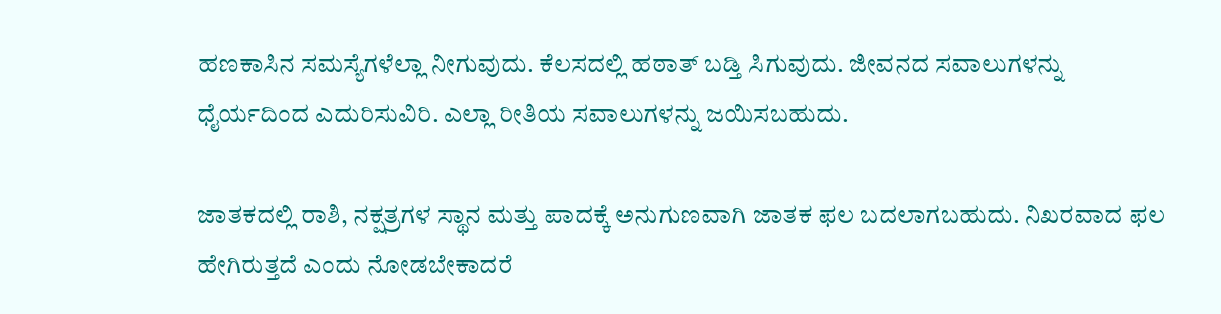ಹಣಕಾಸಿನ ಸಮಸ್ಯೆಗಳೆಲ್ಲಾ ನೀಗುವುದು. ಕೆಲಸದಲ್ಲಿ ಹಠಾತ್ ಬಡ್ತಿ ಸಿಗುವುದು. ಜೀವನದ ಸವಾಲುಗಳನ್ನು ಧೈರ್ಯದಿಂದ ಎದುರಿಸುವಿರಿ. ಎಲ್ಲಾ ರೀತಿಯ ಸವಾಲುಗಳನ್ನು ಜಯಿಸಬಹುದು.

ಜಾತಕದಲ್ಲಿ ರಾಶಿ, ನಕ್ಷತ್ರಗಳ ಸ್ಥಾನ ಮತ್ತು ಪಾದಕ್ಕೆ ಅನುಗುಣವಾಗಿ ಜಾತಕ ಫಲ ಬದಲಾಗಬಹುದು. ನಿಖರವಾದ ಫಲ ಹೇಗಿರುತ್ತದೆ ಎಂದು ನೋಡಬೇಕಾದರೆ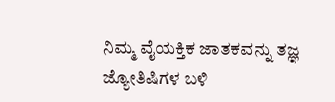ನಿಮ್ಮ ವೈಯಕ್ತಿಕ ಜಾತಕವನ್ನು ತಜ್ಞ ಜ್ಯೋತಿಷಿಗಳ ಬಳಿ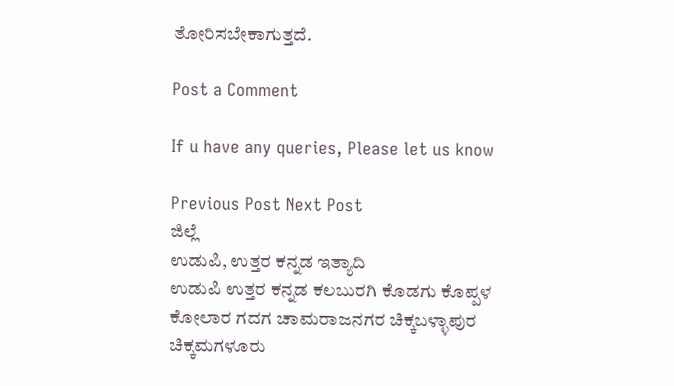ತೋರಿಸಬೇಕಾಗುತ್ತದೆ.

Post a Comment

If u have any queries, Please let us know

Previous Post Next Post
ಜಿಲ್ಲೆ
ಉಡುಪಿ, ಉತ್ತರ ಕನ್ನಡ ಇತ್ಯಾದಿ
ಉಡುಪಿ ಉತ್ತರ ಕನ್ನಡ ಕಲಬುರಗಿ ಕೊಡಗು ಕೊಪ್ಪಳ ಕೋಲಾರ ಗದಗ ಚಾಮರಾಜನಗರ ಚಿಕ್ಕಬಳ್ಳಾಪುರ
ಚಿಕ್ಕಮಗಳೂರು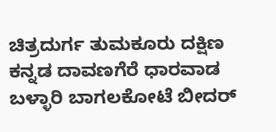ಚಿತ್ರದುರ್ಗ ತುಮಕೂರು ದಕ್ಷಿಣ ಕನ್ನಡ ದಾವಣಗೆರೆ ಧಾರವಾಡ ಬಳ್ಳಾರಿ ಬಾಗಲಕೋಟೆ ಬೀದರ್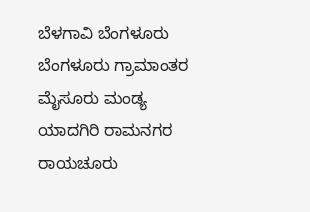ಬೆಳಗಾವಿ ಬೆಂಗಳೂರು ಬೆಂಗಳೂರು ಗ್ರಾಮಾಂತರ ಮೈಸೂರು ಮಂಡ್ಯ ಯಾದಗಿರಿ ರಾಮನಗರ ರಾಯಚೂರು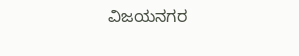ವಿಜಯನಗರ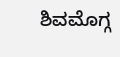ಶಿವಮೊಗ್ಗ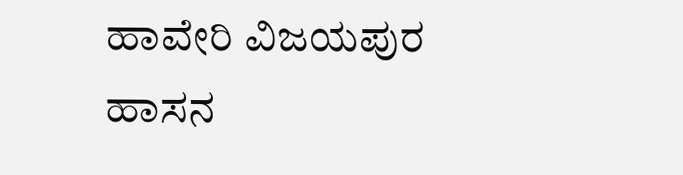ಹಾವೇರಿ ವಿಜಯಪುರ ಹಾಸನ